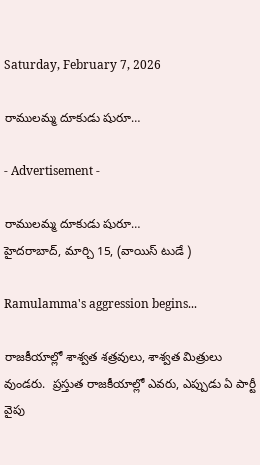Saturday, February 7, 2026

రాములమ్మ దూకుడు షురూ…

- Advertisement -

రాములమ్మ దూకుడు షురూ…
హైదరాబాద్, మార్చి 15, (వాయిస్ టుడే )

Ramulamma's aggression begins...

రాజకీయాల్లో శాశ్వత శత్రవులు, శాశ్వత మిత్రులు వుండరు.  ప్రస్తుత రాజకీయాల్లో ఎవరు, ఎప్పుడు ఏ పార్టీ వైపు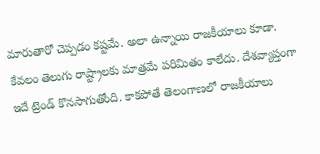మారుతారో చెప్పడం కష్టమే. అలా ఉన్నాయి రాజకీయాలు కూడా. కేవలం తెలుగు రాష్ట్రాలకు మాత్రమే పరిమితం కాలేదు. దేశవ్యాప్తంగా ఇదే ట్రెండ్ కొనసాగుతోంది. కాకపోతే తెలంగాణలో రాజకీయాలు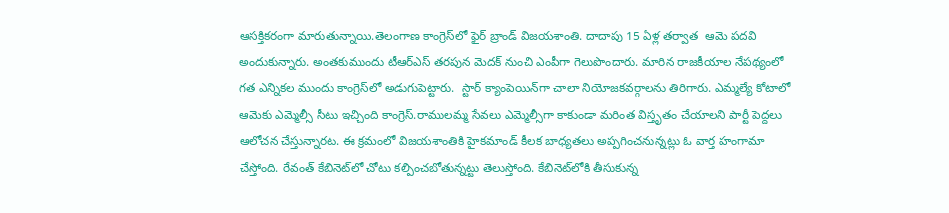ఆసక్తికరంగా మారుతున్నాయి.తెలంగాణ కాంగ్రెస్‌లో ఫైర్ బ్రాండ్ విజయశాంతి. దాదాపు 15 ఏళ్ల తర్వాత  ఆమె పదవి అందుకున్నారు. అంతకుముందు టీఆర్ఎస్ తరపున మెదక్ నుంచి ఎంపీగా గెలుపొందారు. మారిన రాజకీయాల నేపథ్యంలో గత ఎన్నికల ముందు కాంగ్రెస్‌లో అడుగుపెట్టారు.  స్టార్ క్యాంపెయిన్‌గా చాలా నియోజకవర్గాలను తిరిగారు. ఎమ్మల్యే కోటాలో ఆమెకు ఎమ్మెల్సీ సీటు ఇచ్చింది కాంగ్రెస్.రాములమ్మ సేవలు ఎమ్మెల్సీగా కాకుండా మరింత విస్తృతం చేయాలని పార్టీ పెద్దలు ఆలోచన చేస్తున్నారట. ఈ క్రమంలో విజయశాంతికి హైకమాండ్ కీలక బాధ్యతలు అప్పగించనున్నట్లు ఓ వార్త హంగామా చేస్తోంది. రేవంత్ కేబినెట్‌లో చోటు కల్పించబోతున్నట్టు తెలుస్తోంది. కేబినెట్‌లోకి తీసుకున్న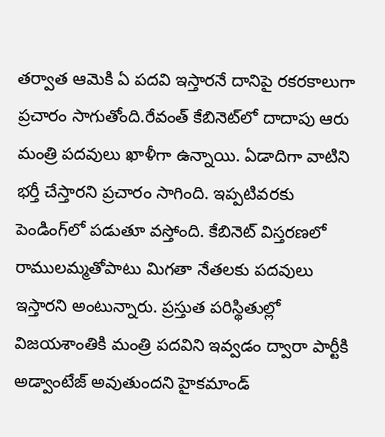తర్వాత ఆమెకి ఏ పదవి ఇస్తారనే దానిపై రకరకాలుగా ప్రచారం సాగుతోంది.రేవంత్ కేబినెట్‌లో దాదాపు ఆరు మంత్రి పదవులు ఖాళీగా ఉన్నాయి. ఏడాదిగా వాటిని భర్తీ చేస్తారని ప్రచారం సాగింది. ఇప్పటివరకు పెండింగ్‌లో పడుతూ వస్తోంది. కేబినెట్ విస్తరణలో రాములమ్మతోపాటు మిగతా నేతలకు పదవులు ఇస్తారని అంటున్నారు. ప్రస్తుత పరిస్థితుల్లో విజయశాంతికి మంత్రి పదవిని ఇవ్వడం ద్వారా పార్టీకి అడ్వాంటేజ్ అవుతుందని హైకమాండ్‌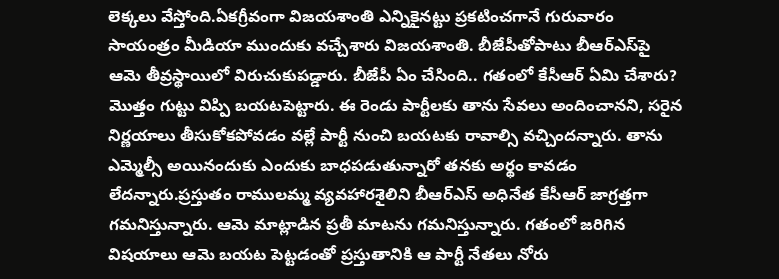లెక్కలు వేస్తోంది.ఏకగ్రీవంగా విజయశాంతి ఎన్నికైనట్టు ప్రకటించగానే గురువారం సాయంత్రం మీడియా ముందుకు వచ్చేశారు విజయశాంతి. బీజేపీతోపాటు బీఆర్ఎస్‌పై ఆమె తీవ్రస్థాయిలో విరుచుకుపడ్డారు. బీజేపీ ఏం చేసింది.. గతంలో కేసీఆర్ ఏమి చేశారు? మొత్తం గుట్టు విప్పి బయటపెట్టారు. ఈ రెండు పార్టీలకు తాను సేవలు అందించానని, సరైన నిర్ణయాలు తీసుకోకపోవడం వల్లే పార్టీ నుంచి బయటకు రావాల్సి వచ్చిందన్నారు. తాను ఎమ్మెల్సీ అయినందుకు ఎందుకు బాధపడుతున్నారో తనకు అర్థం కావడం లేదన్నారు.ప్రస్తుతం రాములమ్మ వ్యవహారశైలిని బీఆర్ఎస్ అధినేత కేసీఆర్ జాగ్రత్తగా గమనిస్తున్నారు. ఆమె మాట్లాడిన ప్రతీ మాటను గమనిస్తున్నారు. గతంలో జరిగిన విషయాలు ఆమె బయట పెట్టడంతో ప్రస్తుతానికి ఆ పార్టీ నేతలు నోరు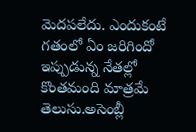మెదపలేదు. ఎందుకంటే గతంలో ఏం జరిగిందో ఇప్పుడున్న నేతల్లో కొంతమంది మాత్రమే తెలుసు.అసెంబ్లీ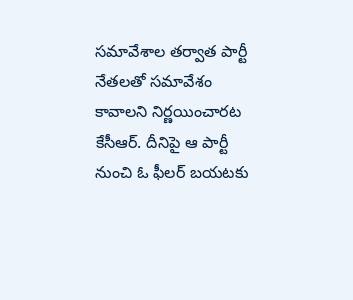సమావేశాల తర్వాత పార్టీ నేతలతో సమావేశం కావాలని నిర్ణయించారట కేసీఆర్. దీనిపై ఆ పార్టీ నుంచి ఓ ఫీలర్ బయటకు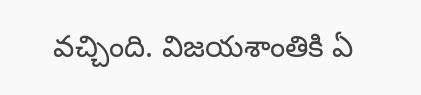వచ్చింది. విజయశాంతికి ఏ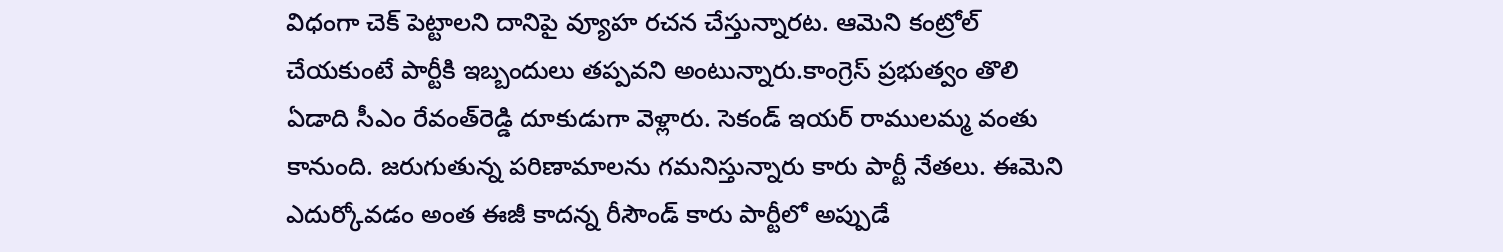విధంగా చెక్ పెట్టాలని దానిపై వ్యూహ రచన చేస్తున్నారట. ఆమెని కంట్రోల్ చేయకుంటే పార్టీకి ఇబ్బందులు తప్పవని అంటున్నారు.కాంగ్రెస్ ప్రభుత్వం తొలి ఏడాది సీఎం రేవంత్‌రెడ్డి దూకుడుగా వెళ్లారు. సెకండ్ ఇయర్ రాములమ్మ వంతు కానుంది. జరుగుతున్న పరిణామాలను గమనిస్తున్నారు కారు పార్టీ నేతలు. ఈమెని ఎదుర్కోవడం అంత ఈజీ కాదన్న రీసౌండ్ కారు పార్టీలో అప్పుడే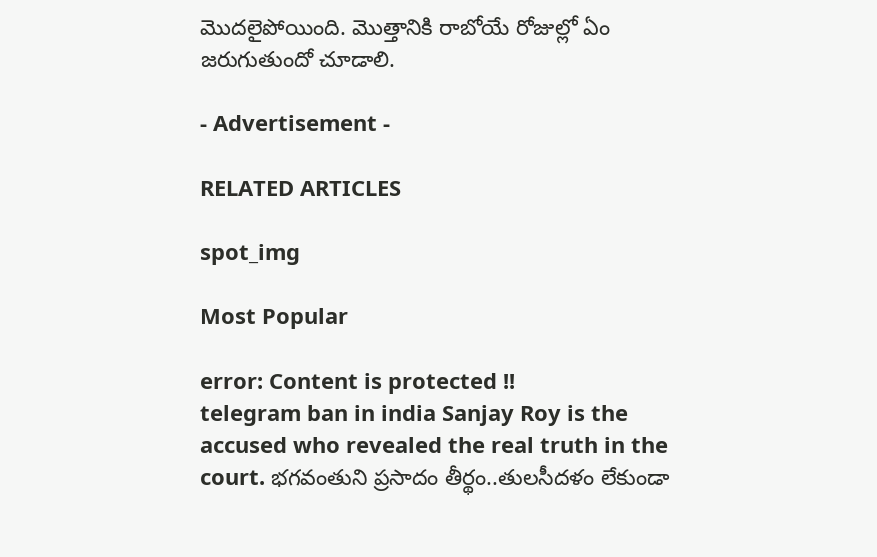మొదలైపోయింది. మొత్తానికి రాబోయే రోజుల్లో ఏం జరుగుతుందో చూడాలి.

- Advertisement -

RELATED ARTICLES

spot_img

Most Popular

error: Content is protected !!
telegram ban in india Sanjay Roy is the accused who revealed the real truth in the court. భగవంతుని ప్రసాదం తీర్థం..తులసీదళం లేకుండా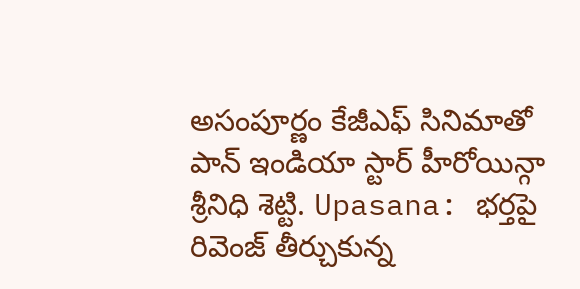అసంపూర్ణం కేజీఎఫ్ సినిమాతో పాన్ ఇండియా స్టార్ హీరోయిన్గా శ్రీనిధి శెట్టి. Upasana: భర్తపై రివెంజ్ తీర్చుకున్న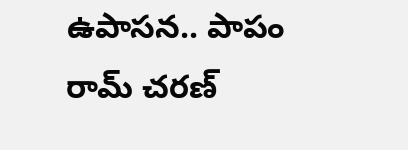ఉపాసన.. పాపం రామ్ చరణ్